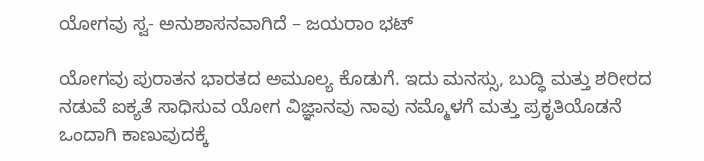ಯೋಗವು ಸ್ವ- ಅನುಶಾಸನವಾಗಿದೆ – ಜಯರಾಂ ಭಟ್

ಯೋಗವು ಪುರಾತನ ಭಾರತದ ಅಮೂಲ್ಯ ಕೊಡುಗೆ. ಇದು ಮನಸ್ಸು, ಬುದ್ಧಿ ಮತ್ತು ಶರೀರದ ನಡುವೆ ಐಕ್ಯತೆ ಸಾಧಿಸುವ ಯೋಗ ವಿಜ್ಞಾನವು ನಾವು ನಮ್ಮೊಳಗೆ ಮತ್ತು ಪ್ರಕೃತಿಯೊಡನೆ ಒಂದಾಗಿ ಕಾಣುವುದಕ್ಕೆ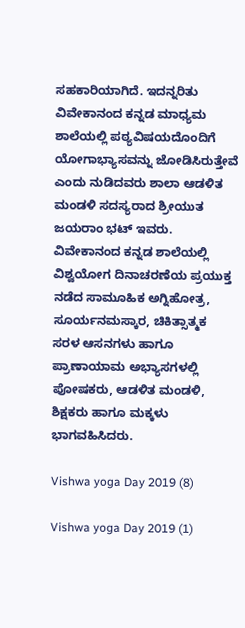ಸಹಕಾರಿಯಾಗಿದೆ. ಇದನ್ನರಿತು ವಿವೇಕಾನಂದ ಕನ್ನಡ ಮಾಧ್ಯಮ ಶಾಲೆಯಲ್ಲಿ ಪಠ್ಯವಿಷಯದೊಂದಿಗೆ ಯೋಗಾಭ್ಯಾಸವನ್ನು ಜೋಡಿಸಿರುತ್ತೇವೆ ಎಂದು ನುಡಿದವರು ಶಾಲಾ ಆಡಳಿತ ಮಂಡಳಿ ಸದಸ್ಯರಾದ ಶ್ರೀಯುತ ಜಯರಾಂ ಭಟ್ ಇವರು. ವಿವೇಕಾನಂದ ಕನ್ನಡ ಶಾಲೆಯಲ್ಲಿ ವಿಶ್ವಯೋಗ ದಿನಾಚರಣೆಯ ಪ್ರಯುಕ್ತ ನಡೆದ ಸಾಮೂಹಿಕ ಅಗ್ನಿಹೋತ್ರ, ಸೂರ್ಯನಮಸ್ಕಾರ, ಚಿಕಿತ್ಸಾತ್ಮಕ ಸರಳ ಆಸನಗಳು ಹಾಗೂ ಪ್ರಾಣಾಯಾಮ ಅಭ್ಯಾಸಗಳಲ್ಲಿ ಪೋಷಕರು, ಆಡಳಿತ ಮಂಡಳಿ, ಶಿಕ್ಷಕರು ಹಾಗೂ ಮಕ್ಕಳು ಭಾಗವಹಿಸಿದರು.

Vishwa yoga Day 2019 (8)

Vishwa yoga Day 2019 (1)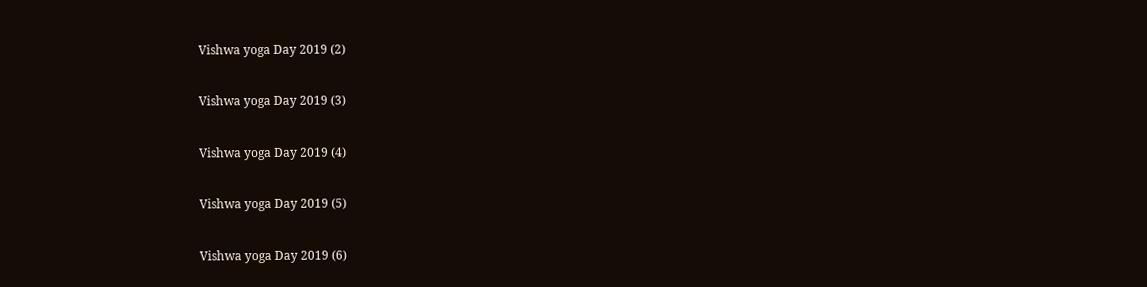Vishwa yoga Day 2019 (2)

Vishwa yoga Day 2019 (3)

Vishwa yoga Day 2019 (4)

Vishwa yoga Day 2019 (5)

Vishwa yoga Day 2019 (6)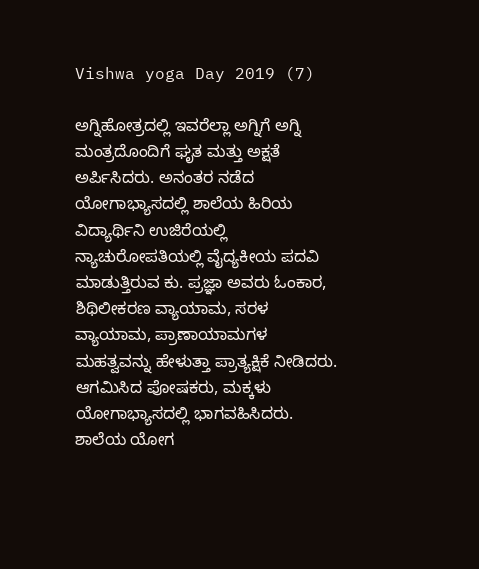Vishwa yoga Day 2019 (7)

ಅಗ್ನಿಹೋತ್ರದಲ್ಲಿ ಇವರೆಲ್ಲಾ ಅಗ್ನಿಗೆ ಅಗ್ನಿ ಮಂತ್ರದೊಂದಿಗೆ ಘೃತ ಮತ್ತು ಅಕ್ಷತೆ ಅರ್ಪಿಸಿದರು. ಅನಂತರ ನಡೆದ ಯೋಗಾಭ್ಯಾಸದಲ್ಲಿ ಶಾಲೆಯ ಹಿರಿಯ ವಿದ್ಯಾರ್ಥಿನಿ ಉಜಿರೆಯಲ್ಲಿ ನ್ಯಾಚುರೋಪತಿಯಲ್ಲಿ ವೈದ್ಯಕೀಯ ಪದವಿ ಮಾಡುತ್ತಿರುವ ಕು. ಪ್ರಜ್ಞಾ ಅವರು ಓಂಕಾರ, ಶಿಥಿಲೀಕರಣ ವ್ಯಾಯಾಮ, ಸರಳ ವ್ಯಾಯಾಮ, ಪ್ರಾಣಾಯಾಮಗಳ ಮಹತ್ವವನ್ನು ಹೇಳುತ್ತಾ ಪ್ರಾತ್ಯಕ್ಷಿಕೆ ನೀಡಿದರು. ಆಗಮಿಸಿದ ಪೋಷಕರು, ಮಕ್ಕಳು ಯೋಗಾಭ್ಯಾಸದಲ್ಲಿ ಭಾಗವಹಿಸಿದರು. ಶಾಲೆಯ ಯೋಗ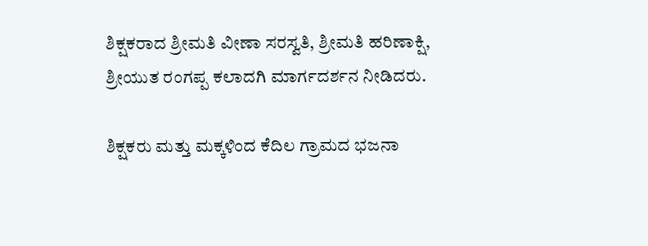ಶಿಕ್ಷಕರಾದ ಶ್ರೀಮತಿ ವೀಣಾ ಸರಸ್ವತಿ, ಶ್ರೀಮತಿ ಹರಿಣಾಕ್ಷಿ, ಶ್ರೀಯುತ ರಂಗಪ್ಪ ಕಲಾದಗಿ ಮಾರ್ಗದರ್ಶನ ನೀಡಿದರು.

ಶಿಕ್ಷಕರು ಮತ್ತು ಮಕ್ಕಳಿಂದ ಕೆದಿಲ ಗ್ರಾಮದ ಭಜನಾ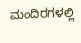ಮಂದಿರಗಳಲ್ಲಿ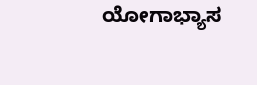ಯೋಗಾಭ್ಯಾಸ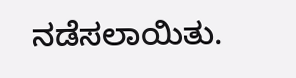ನಡೆಸಲಾಯಿತು.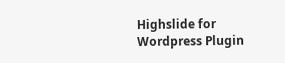Highslide for Wordpress Plugin